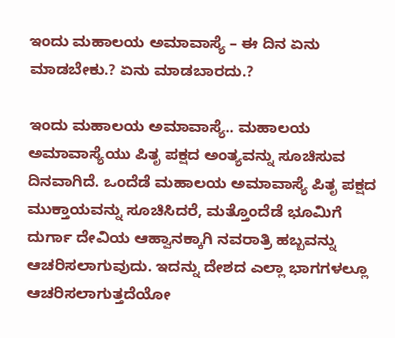ಇಂದು ಮಹಾಲಯ ಅಮಾವಾಸ್ಯೆ – ಈ ದಿನ ಏನು ಮಾಡಬೇಕು.? ಏನು ಮಾಡಬಾರದು.?

ಇಂದು ಮಹಾಲಯ ಅಮಾವಾಸ್ಯೆ.. ಮಹಾಲಯ ಅಮಾವಾಸ್ಯೆಯು ಪಿತೃ ಪಕ್ಷದ ಅಂತ್ಯವನ್ನು ಸೂಚಿಸುವ ದಿನವಾಗಿದೆ. ಒಂದೆಡೆ ಮಹಾಲಯ ಅಮಾವಾಸ್ಯೆ ಪಿತೃ ಪಕ್ಷದ ಮುಕ್ತಾಯವನ್ನು ಸೂಚಿಸಿದರೆ, ಮತ್ತೊಂದೆಡೆ ಭೂಮಿಗೆ ದುರ್ಗಾ ದೇವಿಯ ಆಹ್ವಾನಕ್ಕಾಗಿ ನವರಾತ್ರಿ ಹಬ್ಬವನ್ನು ಆಚರಿಸಲಾಗುವುದು. ಇದನ್ನು ದೇಶದ ಎಲ್ಲಾ ಭಾಗಗಳಲ್ಲೂ ಆಚರಿಸಲಾಗುತ್ತದೆಯೋ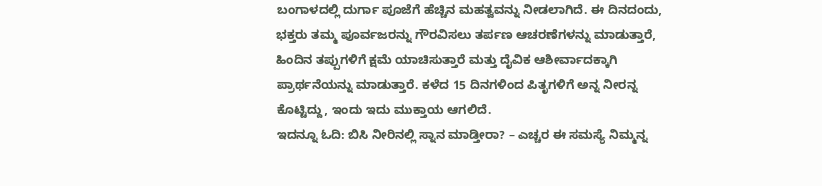ಬಂಗಾಳದಲ್ಲಿ ದುರ್ಗಾ ಪೂಜೆಗೆ ಹೆಚ್ಚಿನ ಮಹತ್ವವನ್ನು ನೀಡಲಾಗಿದೆ. ಈ ದಿನದಂದು, ಭಕ್ತರು ತಮ್ಮ ಪೂರ್ವಜರನ್ನು ಗೌರವಿಸಲು ತರ್ಪಣ ಆಚರಣೆಗಳನ್ನು ಮಾಡುತ್ತಾರೆ, ಹಿಂದಿನ ತಪ್ಪುಗಳಿಗೆ ಕ್ಷಮೆ ಯಾಚಿಸುತ್ತಾರೆ ಮತ್ತು ದೈವಿಕ ಆಶೀರ್ವಾದಕ್ಕಾಗಿ ಪ್ರಾರ್ಥನೆಯನ್ನು ಮಾಡುತ್ತಾರೆ. ಕಳೆದ 15 ದಿನಗಳಿಂದ ಪಿತೃಗಳಿಗೆ ಅನ್ನ ನೀರನ್ನ ಕೊಟ್ಟಿದ್ದು, ಇಂದು ಇದು ಮುಕ್ತಾಯ ಆಗಲಿದೆ.
ಇದನ್ನೂ ಓದಿ: ಬಿಸಿ ನೀರಿನಲ್ಲಿ ಸ್ನಾನ ಮಾಡ್ತೀರಾ? – ಎಚ್ಚರ ಈ ಸಮಸ್ಯೆ ನಿಮ್ಮನ್ನ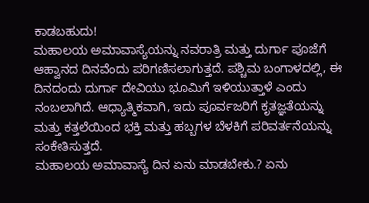ಕಾಡಬಹುದು!
ಮಹಾಲಯ ಅಮಾವಾಸ್ಯೆಯನ್ನು ನವರಾತ್ರಿ ಮತ್ತು ದುರ್ಗಾ ಪೂಜೆಗೆ ಆಹ್ವಾನದ ದಿನವೆಂದು ಪರಿಗಣಿಸಲಾಗುತ್ತದೆ. ಪಶ್ಚಿಮ ಬಂಗಾಳದಲ್ಲಿ, ಈ ದಿನದಂದು ದುರ್ಗಾ ದೇವಿಯು ಭೂಮಿಗೆ ಇಳಿಯುತ್ತಾಳೆ ಎಂದು ನಂಬಲಾಗಿದೆ. ಆಧ್ಯಾತ್ಮಿಕವಾಗಿ, ಇದು ಪೂರ್ವಜರಿಗೆ ಕೃತಜ್ಞತೆಯನ್ನು ಮತ್ತು ಕತ್ತಲೆಯಿಂದ ಭಕ್ತಿ ಮತ್ತು ಹಬ್ಬಗಳ ಬೆಳಕಿಗೆ ಪರಿವರ್ತನೆಯನ್ನು ಸಂಕೇತಿಸುತ್ತದೆ.
ಮಹಾಲಯ ಅಮಾವಾಸ್ಯೆ ದಿನ ಏನು ಮಾಡಬೇಕು.? ಏನು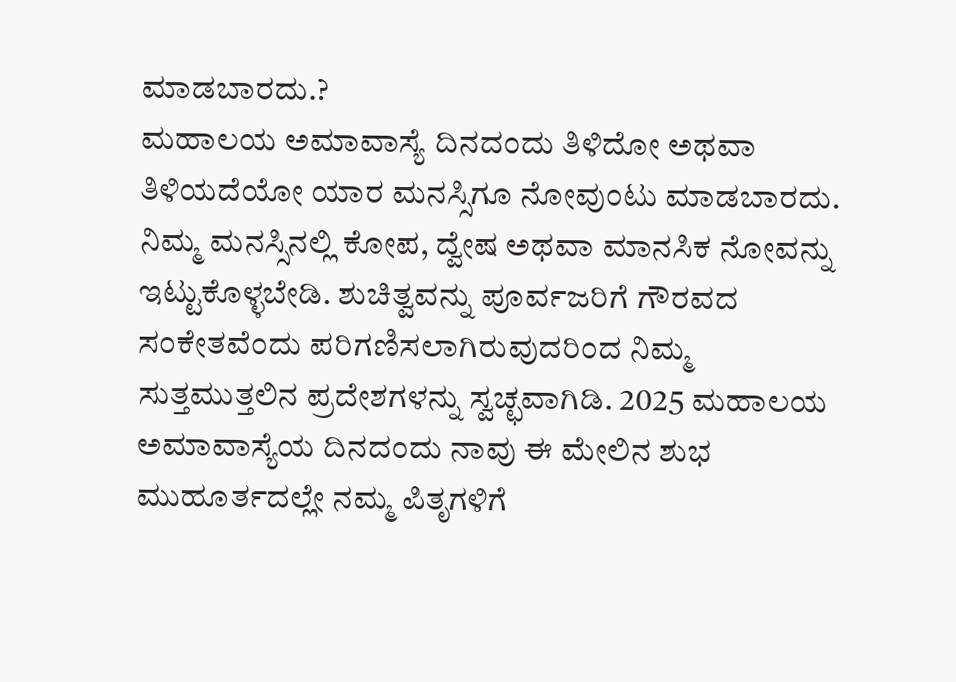ಮಾಡಬಾರದು.?
ಮಹಾಲಯ ಅಮಾವಾಸ್ಯೆ ದಿನದಂದು ತಿಳಿದೋ ಅಥವಾ ತಿಳಿಯದೆಯೋ ಯಾರ ಮನಸ್ಸಿಗೂ ನೋವುಂಟು ಮಾಡಬಾರದು. ನಿಮ್ಮ ಮನಸ್ಸಿನಲ್ಲಿ ಕೋಪ, ದ್ವೇಷ ಅಥವಾ ಮಾನಸಿಕ ನೋವನ್ನು ಇಟ್ಟುಕೊಳ್ಳಬೇಡಿ. ಶುಚಿತ್ವವನ್ನು ಪೂರ್ವಜರಿಗೆ ಗೌರವದ ಸಂಕೇತವೆಂದು ಪರಿಗಣಿಸಲಾಗಿರುವುದರಿಂದ ನಿಮ್ಮ ಸುತ್ತಮುತ್ತಲಿನ ಪ್ರದೇಶಗಳನ್ನು ಸ್ವಚ್ಛವಾಗಿಡಿ. 2025 ಮಹಾಲಯ ಅಮಾವಾಸ್ಯೆಯ ದಿನದಂದು ನಾವು ಈ ಮೇಲಿನ ಶುಭ ಮುಹೂರ್ತದಲ್ಲೇ ನಮ್ಮ ಪಿತೃಗಳಿಗೆ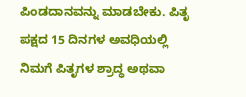ಪಿಂಡದಾನವನ್ನು ಮಾಡಬೇಕು. ಪಿತೃ ಪಕ್ಷದ 15 ದಿನಗಳ ಅವಧಿಯಲ್ಲಿ ನಿಮಗೆ ಪಿತೃಗಳ ಶ್ರಾದ್ಧ ಅಥವಾ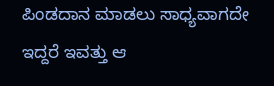ಪಿಂಡದಾನ ಮಾಡಲು ಸಾಧ್ಯವಾಗದೇ ಇದ್ದರೆ ಇವತ್ತು ಆ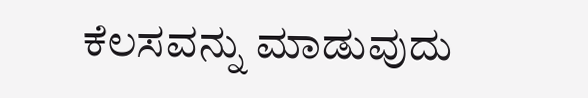ಕೆಲಸವನ್ನು ಮಾಡುವುದು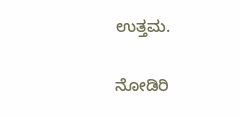ಉತ್ತಮ.

ನೋಡಿರಿ